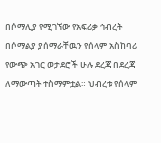በሶማሊያ የሚገኘው የአፍሪቃ ኅብረት በሶማልያ ያሰማራቸዉን የሰላም አስከባሪ የውጭ አገር ወታደሮች ሁሉ ደረጃ በደረጃ ለማውጣት ተስማምቷል። ህብረቱ የሰላም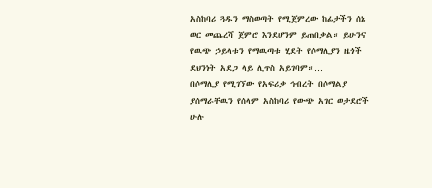አስከባሪ ጓዱን ማስወጣት የሚጀምረው ከፊታችን ሰኔ ወር መጨረሻ ጀምሮ እንደሆንም ይጠበቃል። ይሁንና የዉጭ ኃይላቱን የማዉጣቱ ሂደት የሶማሊያን ዜጎች ደህንነት አደጋ ላይ ሊጥስ አይገባም።…
በሶማሊያ የሚገኘው የአፍሪቃ ኅብረት በሶማልያ ያሰማራቸዉን የሰላም አስከባሪ የውጭ አገር ወታደሮች ሁሉ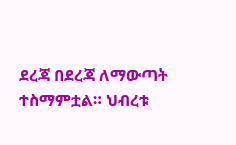ደረጃ በደረጃ ለማውጣት ተስማምቷል። ህብረቱ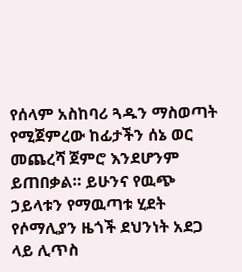የሰላም አስከባሪ ጓዱን ማስወጣት የሚጀምረው ከፊታችን ሰኔ ወር መጨረሻ ጀምሮ እንደሆንም ይጠበቃል። ይሁንና የዉጭ ኃይላቱን የማዉጣቱ ሂደት የሶማሊያን ዜጎች ደህንነት አደጋ ላይ ሊጥስ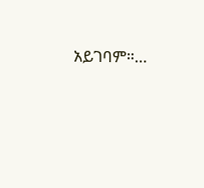አይገባም።…